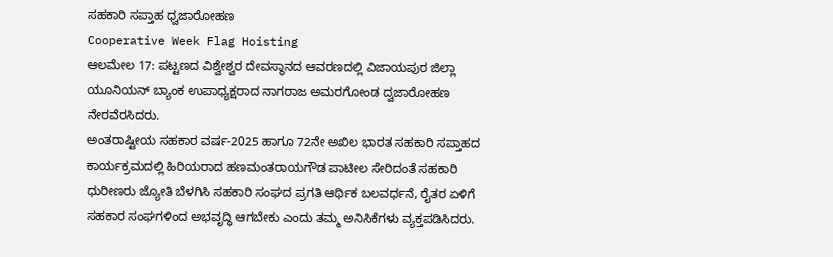ಸಹಕಾರಿ ಸಪ್ತಾಹ ಧ್ವಜಾರೋಹಣ
Cooperative Week Flag Hoisting
ಆಲಮೇಲ 17: ಪಟ್ಟಣದ ವಿಶ್ವೇಶ್ವರ ದೇವಸ್ಥಾನದ ಆವರಣದಲ್ಲಿ ವಿಜಾಯಪುರ ಜಿಲ್ಲಾ ಯೂನಿಯನ್ ಬ್ಯಾಂಕ ಉಪಾಧ್ಯಕ್ಷರಾದ ನಾಗರಾಜ ಅಮರಗೋಂಡ ದ್ವಜಾರೋಹಣ ನೇರವೆರಸಿದರು.
ಅಂತರಾಷ್ಟೀಯ ಸಹಕಾರ ವರ್ಷ-2025 ಹಾಗೂ 72ನೇ ಅಖಿಲ ಭಾರತ ಸಹಕಾರಿ ಸಪ್ತಾಹದ ಕಾರ್ಯಕ್ರಮದಲ್ಲಿ ಹಿರಿಯರಾದ ಹಣಮಂತರಾಯಗೌಡ ಪಾಟೀಲ ಸೇರಿದಂತೆ ಸಹಕಾರಿ ಧುರೀಣರು ಜ್ಯೋತಿ ಬೆಳಗಿಸಿ ಸಹಕಾರಿ ಸಂಘದ ಪ್ರಗತಿ ಆರ್ಥಿಕ ಬಲವರ್ಧನೆ, ರೈತರ ಏಳಿಗೆ ಸಹಕಾರ ಸಂಘಗಳಿಂದ ಅಭವೃದ್ಧಿ ಆಗಬೇಕು ಎಂದು ತಮ್ಮ ಅನಿಸಿಕೆಗಳು ವ್ಯಕ್ತಪಡಿಸಿದರು.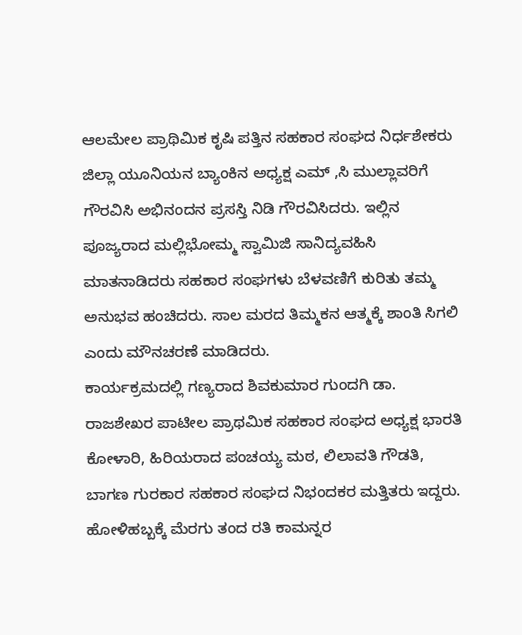ಆಲಮೇಲ ಪ್ರಾಥಿಮಿಕ ಕೃಷಿ ಪತ್ತಿನ ಸಹಕಾರ ಸಂಘದ ನಿರ್ಧಶೇಕರು ಜಿಲ್ಲಾ ಯೂನಿಯನ ಬ್ಯಾಂಕಿನ ಅಧ್ಯಕ್ಷ ಎಮ್ ,ಸಿ ಮುಲ್ಲಾವರಿಗೆ ಗೌರವಿಸಿ ಅಭಿನಂದನ ಪ್ರಸಸ್ತಿ ನಿಡಿ ಗೌರವಿಸಿದರು. ಇಲ್ಲಿನ ಪೂಜ್ಯರಾದ ಮಲ್ಲಿಭೋಮ್ಮ ಸ್ವಾಮಿಜಿ ಸಾನಿದ್ಯವಹಿಸಿ ಮಾತನಾಡಿದರು ಸಹಕಾರ ಸಂಘಗಳು ಬೆಳವಣಿಗೆ ಕುರಿತು ತಮ್ಮ ಅನುಭವ ಹಂಚಿದರು. ಸಾಲ ಮರದ ತಿಮ್ಮಕನ ಆತ್ಮಕ್ಕೆ ಶಾಂತಿ ಸಿಗಲಿ ಎಂದು ಮೌನಚರಣೆ ಮಾಡಿದರು.
ಕಾರ್ಯಕ್ರಮದಲ್ಲಿ ಗಣ್ಯರಾದ ಶಿವಕುಮಾರ ಗುಂದಗಿ ಡಾ. ರಾಜಶೇಖರ ಪಾಟೀಲ ಪ್ರಾಥಮಿಕ ಸಹಕಾರ ಸಂಘದ ಅಧ್ಯಕ್ಷ ಭಾರತಿ ಕೋಳಾರಿ, ಹಿರಿಯರಾದ ಪಂಚಯ್ಯ ಮಠ, ಲಿಲಾವತಿ ಗೌಡತಿ, ಬಾಗಣ ಗುರಕಾರ ಸಹಕಾರ ಸಂಘದ ನಿಭಂದಕರ ಮತ್ತಿತರು ಇದ್ದರು.
ಹೋಳಿಹಬ್ಬಕ್ಕೆ ಮೆರಗು ತಂದ ರತಿ ಕಾಮನ್ನರ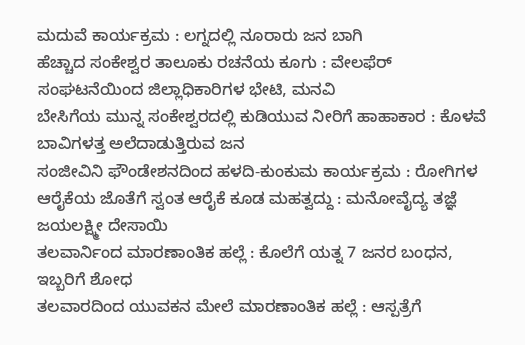ಮದುವೆ ಕಾರ್ಯಕ್ರಮ : ಲಗ್ನದಲ್ಲಿ ನೂರಾರು ಜನ ಬಾಗಿ
ಹೆಚ್ಚಾದ ಸಂಕೇಶ್ವರ ತಾಲೂಕು ರಚನೆಯ ಕೂಗು : ವೇಲಫೆರ್ ಸಂಘಟನೆಯಿಂದ ಜಿಲ್ಲಾಧಿಕಾರಿಗಳ ಭೇಟಿ, ಮನವಿ
ಬೇಸಿಗೆಯ ಮುನ್ನ ಸಂಕೇಶ್ವರದಲ್ಲಿ ಕುಡಿಯುವ ನೀರಿಗೆ ಹಾಹಾಕಾರ : ಕೊಳವೆ ಬಾವಿಗಳತ್ತ ಅಲೆದಾಡುತ್ತಿರುವ ಜನ
ಸಂಜೀವಿನಿ ಫೌಂಡೇಶನದಿಂದ ಹಳದಿ-ಕುಂಕುಮ ಕಾರ್ಯಕ್ರಮ : ರೋಗಿಗಳ ಆರೈಕೆಯ ಜೊತೆಗೆ ಸ್ವಂತ ಆರೈಕೆ ಕೂಡ ಮಹತ್ವದ್ದು : ಮನೋವೈದ್ಯ ತಜ್ಞೆ ಜಯಲಕ್ಷ್ಮೀ ದೇಸಾಯಿ
ತಲವಾರ್ನಿಂದ ಮಾರಣಾಂತಿಕ ಹಲ್ಲೆ : ಕೊಲೆಗೆ ಯತ್ನ 7 ಜನರ ಬಂಧನ, ಇಬ್ಬರಿಗೆ ಶೋಧ
ತಲವಾರದಿಂದ ಯುವಕನ ಮೇಲೆ ಮಾರಣಾಂತಿಕ ಹಲ್ಲೆ : ಆಸ್ಪತ್ರೆಗೆ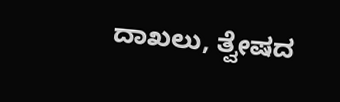ದಾಖಲು, ತ್ವೇಷದ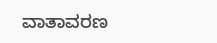ವಾತಾವರಣ